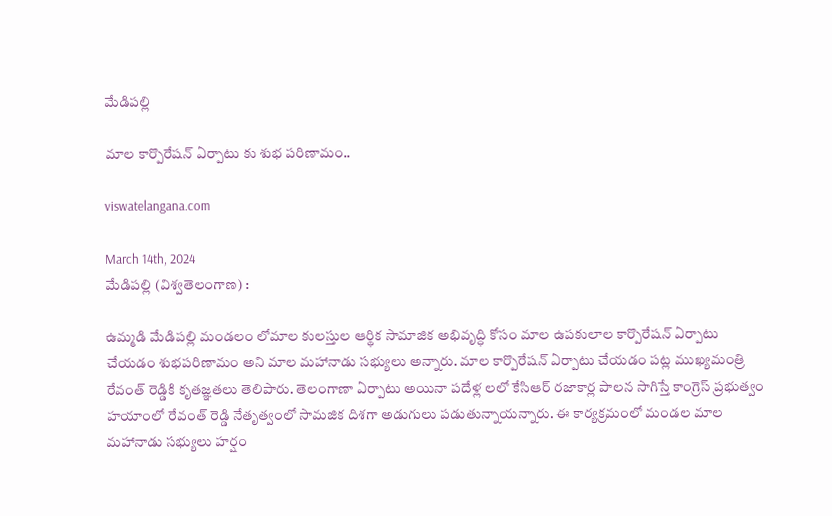మేడిపల్లి

మాల కార్పొరేషన్ ఏర్పాటు కు శుభ పరిణామం..

viswatelangana.com

March 14th, 2024
మేడిపల్లి (విశ్వతెలంగాణ) :

ఉమ్మడి మేడిపల్లి మండలం లోమాల కులస్తుల ఆర్థిక సామాజిక అభివృద్ధి కోసం మాల ఉపకులాల కార్పొరేషన్ ఏర్పాటు చేయడం శుభపరిణామం అని మాల మహానాడు సభ్యులు అన్నారు. మాల కార్పొరేషన్ ఏర్పాటు చేయడం పట్ల ముఖ్యమంత్రి రేవంత్ రెడ్డికి కృతజ్ఞతలు తెలిపారు. తెలంగాణా ఏర్పాటు అయినా పదేళ్ల లలో కేసిఆర్ రజాకార్ల పాలన సాగిస్తే కాంగ్రెస్ ప్రభుత్వం హయాంలో రేవంత్ రెడ్డి నేతృత్వంలో సామజిక దిశగా అడుగులు పడుతున్నాయన్నారు. ఈ కార్యక్రమంలో మండల మాల మహానాడు సభ్యులు హర్షం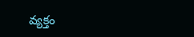వ్యక్తం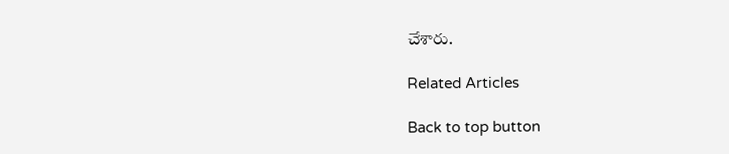చేశారు.

Related Articles

Back to top button